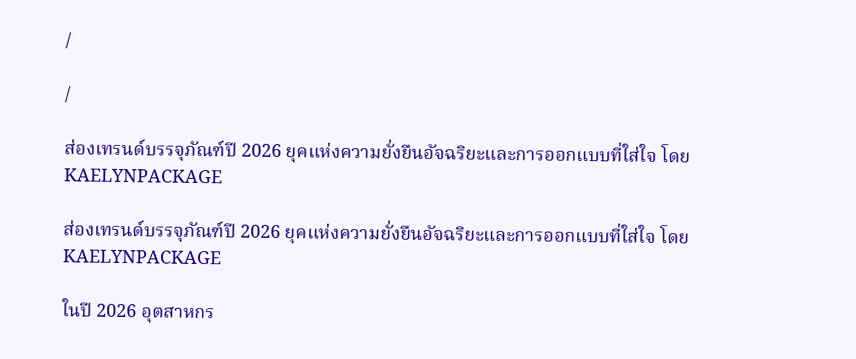/

/

ส่องเทรนด์บรรจุภัณฑ์ปี 2026 ยุคแห่งความยั่งยืนอัจฉริยะและการออกแบบที่ใส่ใจ โดย KAELYNPACKAGE

ส่องเทรนด์บรรจุภัณฑ์ปี 2026 ยุคแห่งความยั่งยืนอัจฉริยะและการออกแบบที่ใส่ใจ โดย KAELYNPACKAGE

ในปี 2026 อุตสาหกร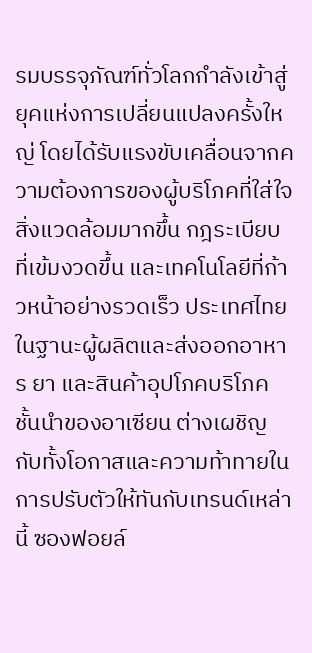รมบรรจุภัณฑ์ทั่วโลกกำลังเข้าสู่ยุคแห่งการเปลี่ยนแปลงครั้งใหญ่ โดยได้รับแรงขับเคลื่อนจากความต้องการของผู้บริโภคที่ใส่ใจสิ่งแวดล้อมมากขึ้น กฎระเบียบที่เข้มงวดขึ้น และเทคโนโลยีที่ก้าวหน้าอย่างรวดเร็ว ประเทศไทยในฐานะผู้ผลิตและส่งออกอาหาร ยา และสินค้าอุปโภคบริโภคชั้นนำของอาเซียน ต่างเผชิญกับทั้งโอกาสและความท้าทายในการปรับตัวให้ทันกับเทรนด์เหล่านี้ ซองฟอยล์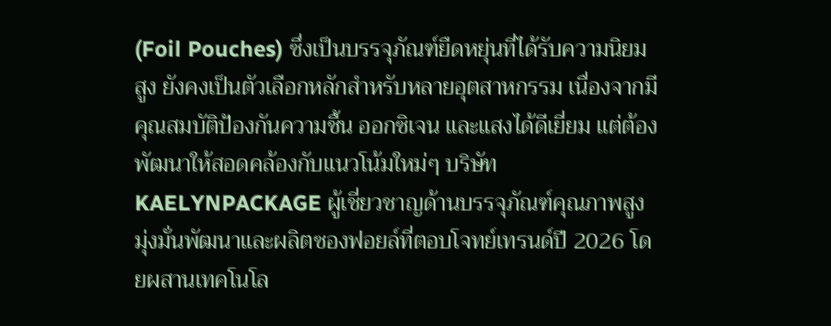(Foil Pouches) ซึ่งเป็นบรรจุภัณฑ์ยืดหยุ่นที่ได้รับความนิยมสูง ยังคงเป็นตัวเลือกหลักสำหรับหลายอุตสาหกรรม เนื่องจากมีคุณสมบัติป้องกันความชื้น ออกซิเจน และแสงได้ดีเยี่ยม แต่ต้องพัฒนาให้สอดคล้องกับแนวโน้มใหม่ๆ บริษัท KAELYNPACKAGE ผู้เชี่ยวชาญด้านบรรจุภัณฑ์คุณภาพสูง มุ่งมั่นพัฒนาและผลิตซองฟอยล์ที่ตอบโจทย์เทรนด์ปี 2026 โดยผสานเทคโนโล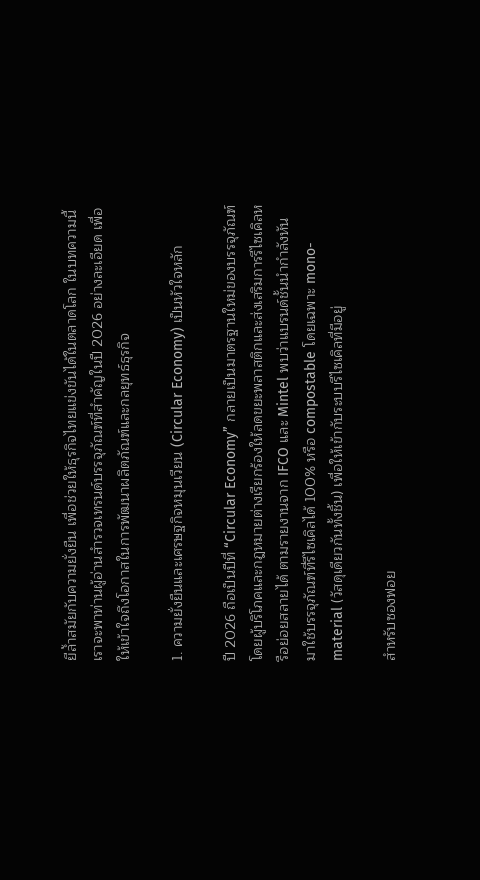ยีล้ำสมัยกับความยั่งยืน เพื่อช่วยให้ธุรกิจไทยแข่งขันได้ในตลาดโลก ในบทความนี้ เราจะพาท่านผู้อ่านสำรวจเทรนด์บรรจุภัณฑ์ที่สำคัญในปี 2026 อย่างละเอียด เพื่อให้เข้าใจถึงโอกาสในการพัฒนาผลิตภัณฑ์และกลยุทธ์ธุรกิจ

1. ความยั่งยืนและเศรษฐกิจหมุนเวียน (Circular Economy) เป็นหัวใจหลัก

ปี 2026 ถือเป็นปีที่ “Circular Economy” กลายเป็นมาตรฐานใหม่ของบรรจุภัณฑ์ โดยผู้บริโภคและกฎหมายต่างเรียกร้องให้ลดขยะพลาสติกและส่งเสริมการรีไซเคิลหรือย่อยสลายได้ ตามรายงานจาก IFCO และ Mintel พบว่าแบรนด์ชั้นนำกำลังหันมาใช้บรรจุภัณฑ์ที่รีไซเคิลได้ 100% หรือ compostable โดยเฉพาะ mono-material (วัสดุเดียวกันทั้งชิ้น) เพื่อให้เข้ากับระบบรีไซเคิลที่มีอยู่

สำหรับซองฟอย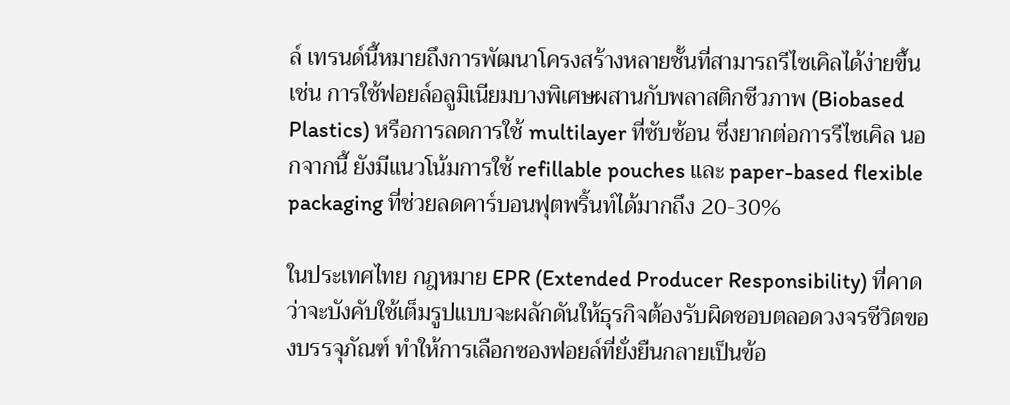ล์ เทรนด์นี้หมายถึงการพัฒนาโครงสร้างหลายชั้นที่สามารถรีไซเคิลได้ง่ายขึ้น เช่น การใช้ฟอยล์อลูมิเนียมบางพิเศษผสานกับพลาสติกชีวภาพ (Biobased Plastics) หรือการลดการใช้ multilayer ที่ซับซ้อน ซึ่งยากต่อการรีไซเคิล นอกจากนี้ ยังมีแนวโน้มการใช้ refillable pouches และ paper-based flexible packaging ที่ช่วยลดคาร์บอนฟุตพริ้นท์ได้มากถึง 20-30%

ในประเทศไทย กฎหมาย EPR (Extended Producer Responsibility) ที่คาดว่าจะบังคับใช้เต็มรูปแบบจะผลักดันให้ธุรกิจต้องรับผิดชอบตลอดวงจรชีวิตของบรรจุภัณฑ์ ทำให้การเลือกซองฟอยล์ที่ยั่งยืนกลายเป็นข้อ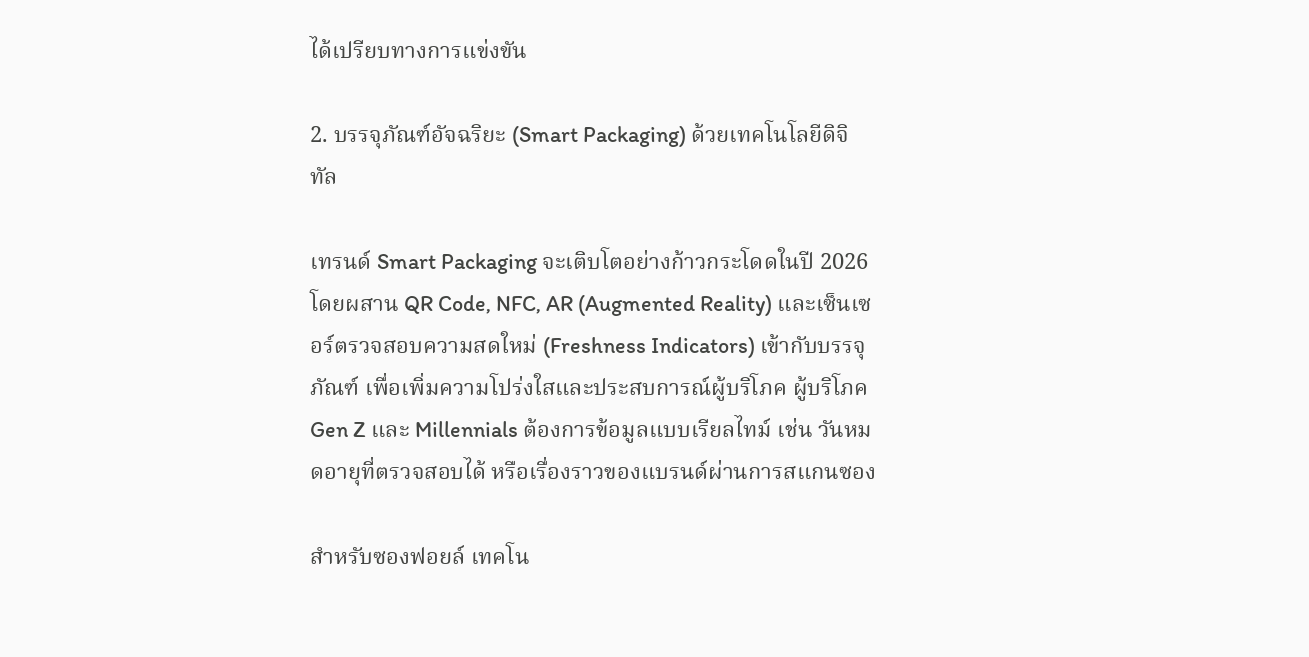ได้เปรียบทางการแข่งขัน

2. บรรจุภัณฑ์อัจฉริยะ (Smart Packaging) ด้วยเทคโนโลยีดิจิทัล

เทรนด์ Smart Packaging จะเติบโตอย่างก้าวกระโดดในปี 2026 โดยผสาน QR Code, NFC, AR (Augmented Reality) และเซ็นเซอร์ตรวจสอบความสดใหม่ (Freshness Indicators) เข้ากับบรรจุภัณฑ์ เพื่อเพิ่มความโปร่งใสและประสบการณ์ผู้บริโภค ผู้บริโภค Gen Z และ Millennials ต้องการข้อมูลแบบเรียลไทม์ เช่น วันหมดอายุที่ตรวจสอบได้ หรือเรื่องราวของแบรนด์ผ่านการสแกนซอง

สำหรับซองฟอยล์ เทคโน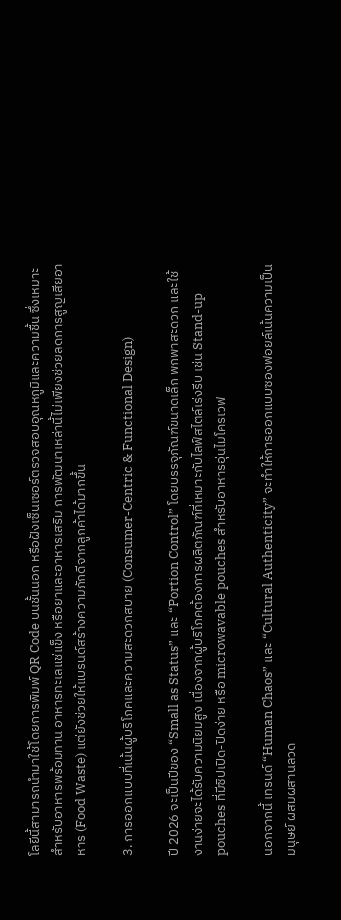โลยีนี้สามารถนำมาใช้โดยการพิมพ์ QR Code บนชั้นนอก หรือฝังเซ็นเซอร์ตรวจสอบอุณหภูมิและความชื้น ซึ่งเหมาะสำหรับอาหารพร้อมทาน อาหารทะเลแช่แข็ง หรือยาและอาหารเสริม การพัฒนาเหล่านี้ไม่เพียงช่วยลดการสูญเสียอาหาร (Food Waste) แต่ยังช่วยให้แบรนด์สร้างความภักดีจากลูกค้าได้มากขึ้น

3. การออกแบบที่เน้นผู้บริโภคและความสะดวกสบาย (Consumer-Centric & Functional Design)

ปี 2026 จะเป็นปีของ “Small as Status” และ “Portion Control” โดยบรรจุภัณฑ์ขนาดเล็ก พกพาสะดวก และใช้งานง่ายจะได้รับความนิยมสูง เนื่องจากผู้บริโภคต้องการผลิตภัณฑ์ที่เหมาะกับไลฟ์สไตล์เร่งรีบ เช่น Stand-up pouches ที่มีซิปเปิด-ปิดง่าย หรือ microwavable pouches สำหรับอาหารอุ่นไมโครเวฟ

นอกจากนี้ เทรนด์ “Human Chaos” และ “Cultural Authenticity” จะทำให้การออกแบบซองฟอยล์เน้นความเป็นมนุษย์ ผสมผสานลวด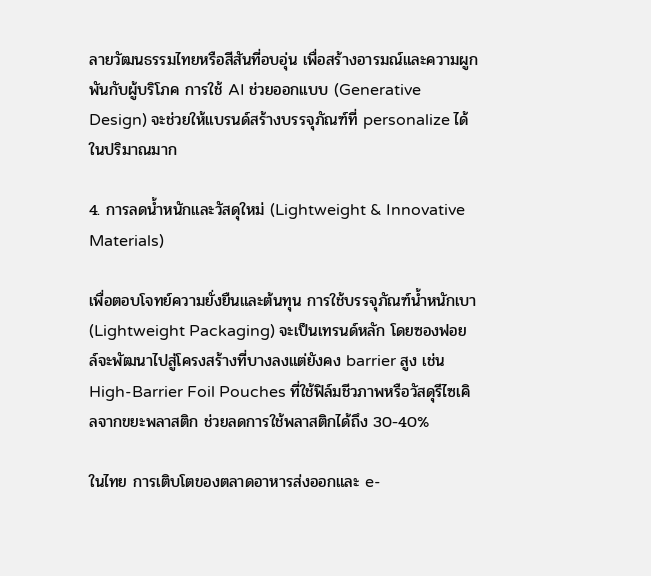ลายวัฒนธรรมไทยหรือสีสันที่อบอุ่น เพื่อสร้างอารมณ์และความผูกพันกับผู้บริโภค การใช้ AI ช่วยออกแบบ (Generative Design) จะช่วยให้แบรนด์สร้างบรรจุภัณฑ์ที่ personalize ได้ในปริมาณมาก

4. การลดน้ำหนักและวัสดุใหม่ (Lightweight & Innovative Materials)

เพื่อตอบโจทย์ความยั่งยืนและต้นทุน การใช้บรรจุภัณฑ์น้ำหนักเบา (Lightweight Packaging) จะเป็นเทรนด์หลัก โดยซองฟอยล์จะพัฒนาไปสู่โครงสร้างที่บางลงแต่ยังคง barrier สูง เช่น High-Barrier Foil Pouches ที่ใช้ฟิล์มชีวภาพหรือวัสดุรีไซเคิลจากขยะพลาสติก ช่วยลดการใช้พลาสติกได้ถึง 30-40%

ในไทย การเติบโตของตลาดอาหารส่งออกและ e-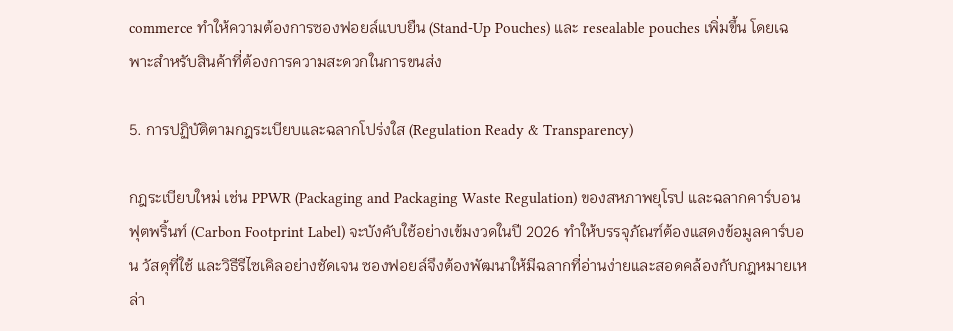commerce ทำให้ความต้องการซองฟอยล์แบบยืน (Stand-Up Pouches) และ resealable pouches เพิ่มขึ้น โดยเฉพาะสำหรับสินค้าที่ต้องการความสะดวกในการขนส่ง

5. การปฏิบัติตามกฎระเบียบและฉลากโปร่งใส (Regulation Ready & Transparency)

กฎระเบียบใหม่ เช่น PPWR (Packaging and Packaging Waste Regulation) ของสหภาพยุโรป และฉลากคาร์บอนฟุตพริ้นท์ (Carbon Footprint Label) จะบังคับใช้อย่างเข้มงวดในปี 2026 ทำให้บรรจุภัณฑ์ต้องแสดงข้อมูลคาร์บอน วัสดุที่ใช้ และวิธีรีไซเคิลอย่างชัดเจน ซองฟอยล์จึงต้องพัฒนาให้มีฉลากที่อ่านง่ายและสอดคล้องกับกฎหมายเหล่า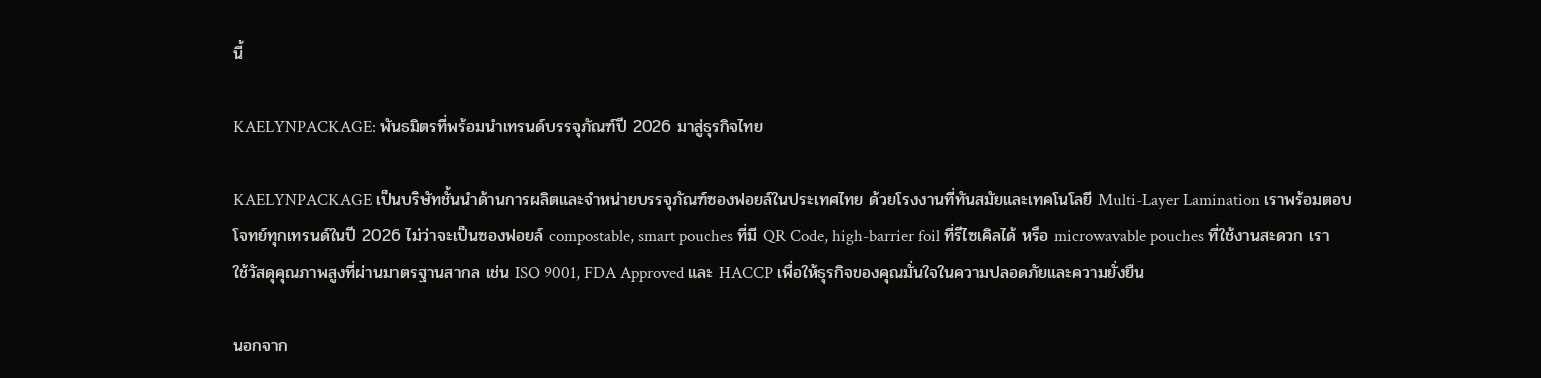นี้

KAELYNPACKAGE: พันธมิตรที่พร้อมนำเทรนด์บรรจุภัณฑ์ปี 2026 มาสู่ธุรกิจไทย

KAELYNPACKAGE เป็นบริษัทชั้นนำด้านการผลิตและจำหน่ายบรรจุภัณฑ์ซองฟอยล์ในประเทศไทย ด้วยโรงงานที่ทันสมัยและเทคโนโลยี Multi-Layer Lamination เราพร้อมตอบโจทย์ทุกเทรนด์ในปี 2026 ไม่ว่าจะเป็นซองฟอยล์ compostable, smart pouches ที่มี QR Code, high-barrier foil ที่รีไซเคิลได้ หรือ microwavable pouches ที่ใช้งานสะดวก เราใช้วัสดุคุณภาพสูงที่ผ่านมาตรฐานสากล เช่น ISO 9001, FDA Approved และ HACCP เพื่อให้ธุรกิจของคุณมั่นใจในความปลอดภัยและความยั่งยืน

นอกจาก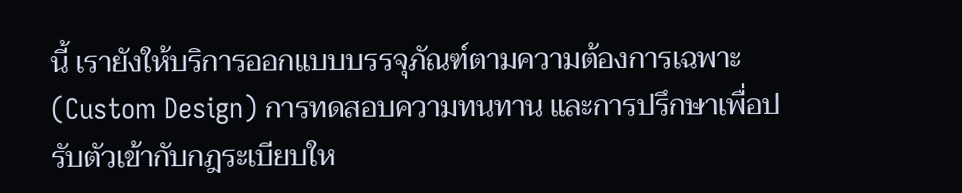นี้ เรายังให้บริการออกแบบบรรจุภัณฑ์ตามความต้องการเฉพาะ (Custom Design) การทดสอบความทนทาน และการปรึกษาเพื่อปรับตัวเข้ากับกฎระเบียบให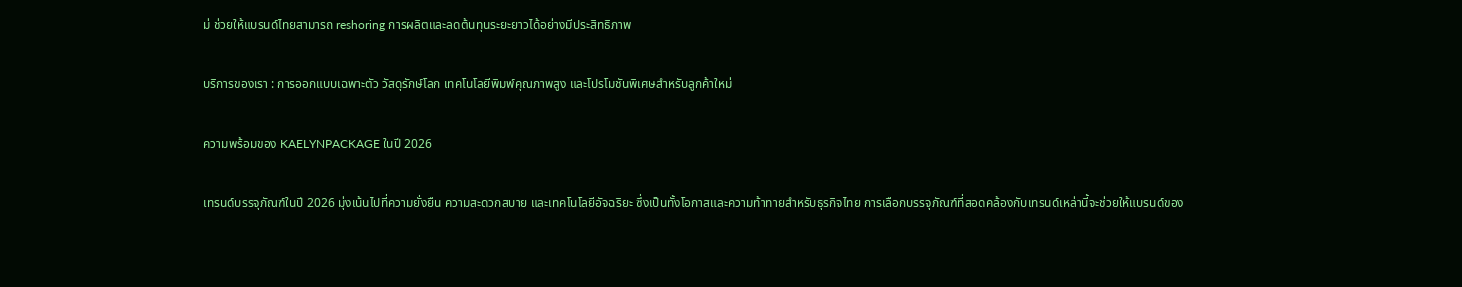ม่ ช่วยให้แบรนด์ไทยสามารถ reshoring การผลิตและลดต้นทุนระยะยาวได้อย่างมีประสิทธิภาพ

บริการของเรา : การออกแบบเฉพาะตัว วัสดุรักษ์โลก เทคโนโลยีพิมพ์คุณภาพสูง และโปรโมชันพิเศษสำหรับลูกค้าใหม่

ความพร้อมของ KAELYNPACKAGE ในปี 2026

เทรนด์บรรจุภัณฑ์ในปี 2026 มุ่งเน้นไปที่ความยั่งยืน ความสะดวกสบาย และเทคโนโลยีอัจฉริยะ ซึ่งเป็นทั้งโอกาสและความท้าทายสำหรับธุรกิจไทย การเลือกบรรจุภัณฑ์ที่สอดคล้องกับเทรนด์เหล่านี้จะช่วยให้แบรนด์ของ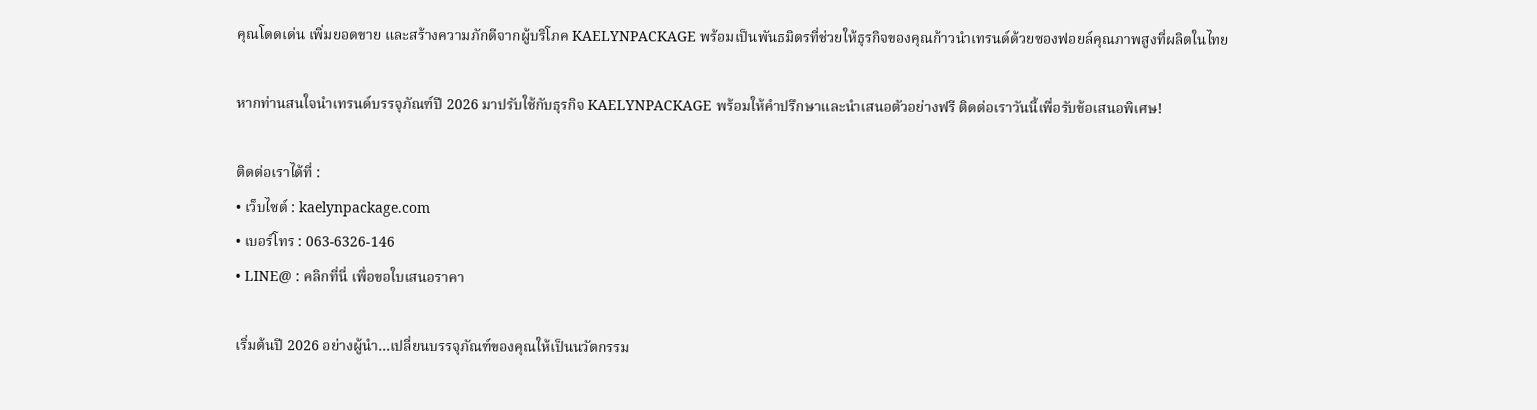คุณโดดเด่น เพิ่มยอดขาย และสร้างความภักดีจากผู้บริโภค KAELYNPACKAGE พร้อมเป็นพันธมิตรที่ช่วยให้ธุรกิจของคุณก้าวนำเทรนด์ด้วยซองฟอยล์คุณภาพสูงที่ผลิตในไทย

หากท่านสนใจนำเทรนด์บรรจุภัณฑ์ปี 2026 มาปรับใช้กับธุรกิจ KAELYNPACKAGE พร้อมให้คำปรึกษาและนำเสนอตัวอย่างฟรี ติดต่อเราวันนี้เพื่อรับข้อเสนอพิเศษ!

ติดต่อเราได้ที่ :
• เว็บไซต์ : kaelynpackage.com
• เบอร์โทร : 063-6326-146
• LINE@ : คลิกที่นี่ เพื่อขอใบเสนอราคา

เริ่มต้นปี 2026 อย่างผู้นำ…เปลี่ยนบรรจุภัณฑ์ของคุณให้เป็นนวัตกรรม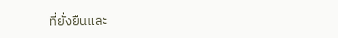ที่ยั่งยืนและ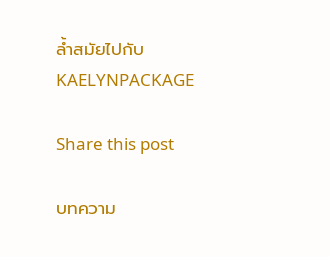ล้ำสมัยไปกับ KAELYNPACKAGE

Share this post

บทความ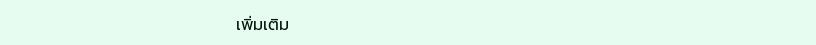เพิ่มเติม